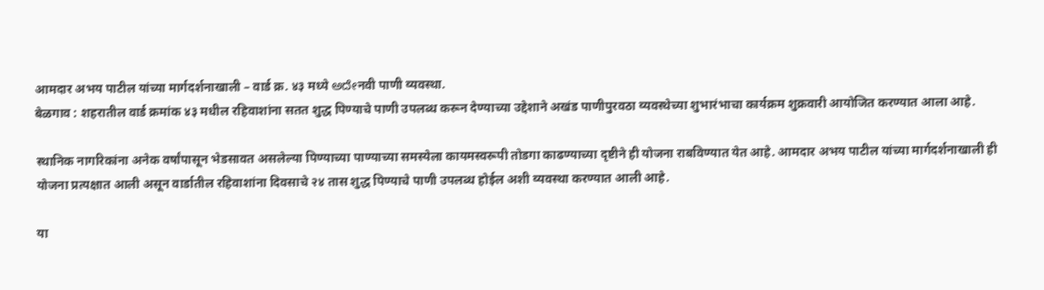आमदार अभय पाटील यांच्या मार्गदर्शनाखाली – वार्ड क्र. ४३ मध्ये ಅದೇनवी पाणी व्यवस्था.
बेळगाव : शहरातील वार्ड क्रमांक ४३ मधील रहिवाशांना सतत शुद्ध पिण्याचे पाणी उपलब्ध करून देण्याच्या उद्देशाने अखंड पाणीपुरवठा व्यवस्थेच्या शुभारंभाचा कार्यक्रम शुक्रवारी आयोजित करण्यात आला आहे.

स्थानिक नागरिकांना अनेक वर्षांपासून भेडसावत असलेल्या पिण्याच्या पाण्याच्या समस्येला कायमस्वरूपी तोडगा काढण्याच्या दृष्टीने ही योजना राबविण्यात येत आहे. आमदार अभय पाटील यांच्या मार्गदर्शनाखाली ही योजना प्रत्यक्षात आली असून वार्डातील रहिवाशांना दिवसाचे २४ तास शुद्ध पिण्याचे पाणी उपलब्ध होईल अशी व्यवस्था करण्यात आली आहे.

या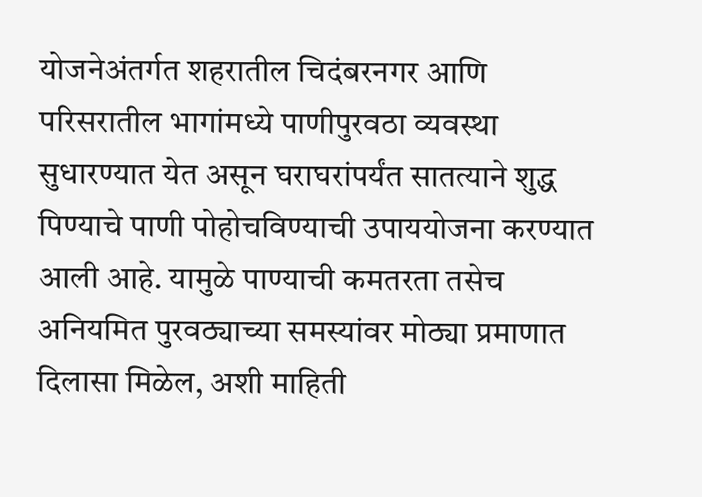योजनेअंतर्गत शहरातील चिदंबरनगर आणि परिसरातील भागांमध्ये पाणीपुरवठा व्यवस्था सुधारण्यात येत असून घराघरांपर्यंत सातत्याने शुद्ध पिण्याचे पाणी पोहोचविण्याची उपाययोजना करण्यात आली आहे. यामुळे पाण्याची कमतरता तसेच अनियमित पुरवठ्याच्या समस्यांवर मोठ्या प्रमाणात दिलासा मिळेल, अशी माहिती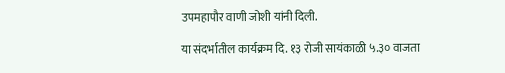उपमहापौर वाणी जोशी यांनी दिली.

या संदर्भातील कार्यक्रम दि. १३ रोजी सायंकाळी ५.३० वाजता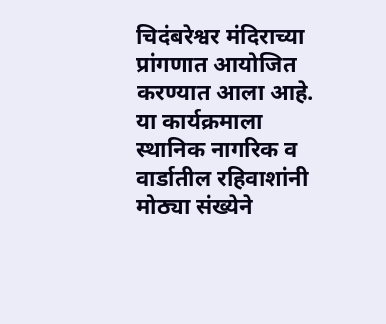चिदंबरेश्वर मंदिराच्या प्रांगणात आयोजित करण्यात आला आहे. या कार्यक्रमाला स्थानिक नागरिक व वार्डातील रहिवाशांनी मोठ्या संख्येने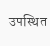उपस्थित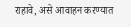राहावे, असे आवाहन करण्यात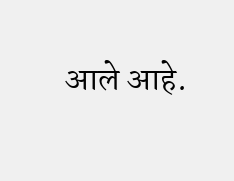आले आहे.